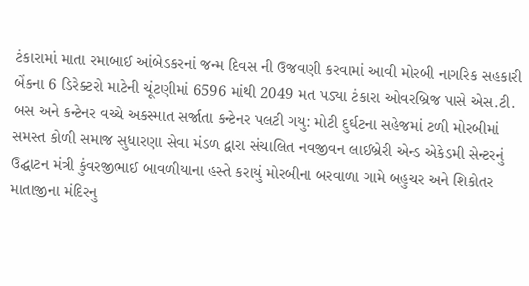ટંકારામાં માતા રમાબાઈ આંબેડકરનાં જન્મ દિવસ ની ઉજવણી કરવામાં આવી મોરબી નાગરિક સહકારી બેંકના 6 ડિરેક્ટરો માટેની ચૂંટણીમાં 6596 માંથી 2049 મત પડ્યા ટંકારા ઓવરબ્રિજ પાસે એસ.ટી. બસ અને કન્ટેનર વચ્ચે અકસ્માત સર્જાતા કન્ટેનર પલટી ગયુ: મોટી દુર્ઘટના સહેજમાં ટળી મોરબીમાં સમસ્ત કોળી સમાજ સુધારણા સેવા મંડળ દ્વારા સંચાલિત નવજીવન લાઈબ્રેરી એન્ડ એકેડમી સેન્ટરનું ઉદ્ઘાટન મંત્રી કુંવરજીભાઈ બાવળીયાના હસ્તે કરાયું મોરબીના બરવાળા ગામે બહુચર અને શિકોતર માતાજીના મંદિરનુ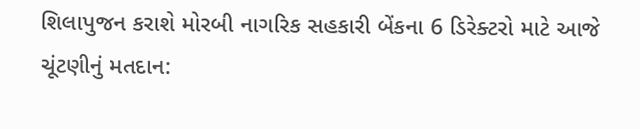શિલાપુજન કરાશે મોરબી નાગરિક સહકારી બેંકના 6 ડિરેક્ટરો માટે આજે ચૂંટણીનું મતદાન: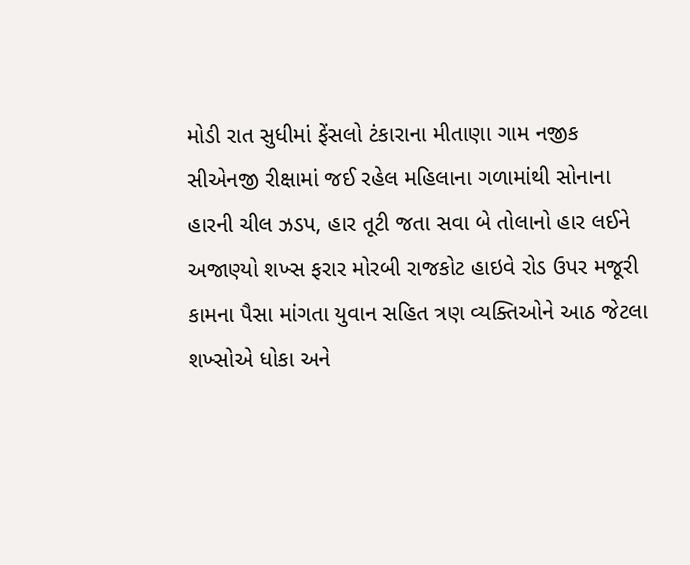મોડી રાત સુધીમાં ફેંસલો ટંકારાના મીતાણા ગામ નજીક સીએનજી રીક્ષામાં જઈ રહેલ મહિલાના ગળામાંથી સોનાના હારની ચીલ ઝડપ, હાર તૂટી જતા સવા બે તોલાનો હાર લઈને અજાણ્યો શખ્સ ફરાર મોરબી રાજકોટ હાઇવે રોડ ઉપર મજૂરી કામના પૈસા માંગતા યુવાન સહિત ત્રણ વ્યક્તિઓને આઠ જેટલા શખ્સોએ ધોકા અને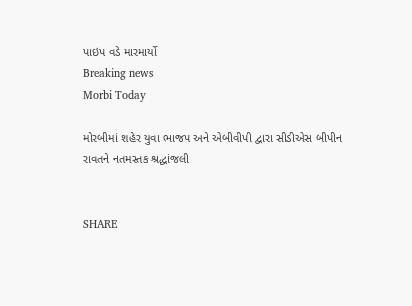પાઇપ વડે મારમાર્યો
Breaking news
Morbi Today

મોરબીમાં શહેર યુવા ભાજપ અને એબીવીપી દ્વારા સીડીએસ બીપીન રાવતને નતમસ્તક શ્રદ્ધાંજલી


SHARE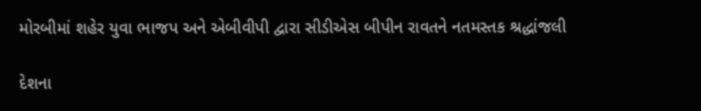મોરબીમાં શહેર યુવા ભાજપ અને એબીવીપી દ્વારા સીડીએસ બીપીન રાવતને નતમસ્તક શ્રદ્ધાંજલી

દેશના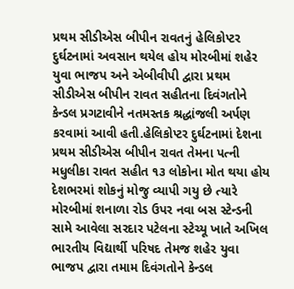પ્રથમ સીડીએસ બીપીન રાવતનું હેલિકોપ્ટર દુર્ઘટનામાં અવસાન થયેલ હોય મોરબીમાં શહેર યુવા ભાજપ અને એબીવીપી દ્વારા પ્રથમ સીડીએસ બીપીન રાવત સહીતના દિવંગતોને કેન્ડલ પ્રગટાવીને નતમસ્તક શ્રદ્ધાંજલી અર્પણ કરવામાં આવી હતી.હેલિકોપ્ટર દુર્ઘટનામાં દેશના પ્રથમ સીડીએસ બીપીન રાવત તેમના પત્ની મધુલીકા રાવત સહીત ૧૩ લોકોના મોત થયા હોય દેશભરમાં શોકનું મોજુ વ્યાપી ગયુ છે ત્યારે મોરબીમાં શનાળા રોડ ઉપર નવા બસ સ્ટેન્ડની સામે આવેલા સરદાર પટેલના સ્ટેચ્યૂ ખાતે અખિલ ભારતીય વિદ્યાર્થી પરિષદ તેમજ શહેર યુવા ભાજપ દ્વારા તમામ દિવંગતોને કેન્ડલ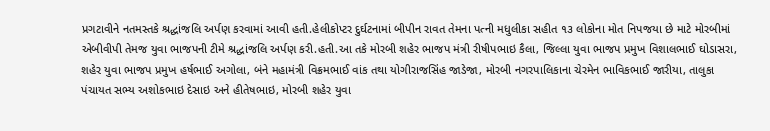પ્રગટાવીને નતમસ્તકે શ્રદ્ધાંજલિ અર્પણ કરવામાં આવી હતી.હેલીકોપ્ટર દુર્ઘટનામાં બીપીન રાવત તેમના પત્ની મધુલીકા સહીત ૧૩ લોકોના મોત નિપજયા છે માટે મોરબીમાં એબીવીપી તેમજ યુવા ભાજપની ટીમે શ્રદ્ધાંજલિ અર્પણ કરી.હતી.આ તકે મોરબી શહેર ભાજપ મંત્રી રીષીપભાઇ કૈલા, જિલ્લા યુવા ભાજપ પ્રમુખ વિશાલભાઈ ઘોડાસરા, શહેર યુવા ભાજપ પ્રમુખ હર્ષભાઈ અગોલા, બંને મહામંત્રી વિક્રમભાઈ વાંક તથા યોગીરાજસિંહ જાડેજા, મોરબી નગરપાલિકાના ચેરમેન ભાવિકભાઈ જારીયા, તાલુકા પંચાયત સભ્ય અશોકભાઇ દેસાઇ અને હીતેષભાઇ, મોરબી શહેર યુવા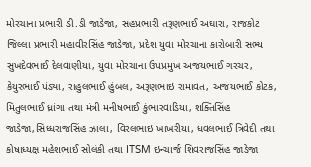મોરચાના પ્રભારી ડી.ડી જાડેજા, સહપ્રભારી તરૂણભાઈ અઘારા, રાજકોટ જિલ્લા પ્રભારી મહાવીરસિંહ જાડેજા, પ્રદેશ યુવા મોરચાના કારોબારી સભ્ય સુખદેવભાઈ દેલવાણીયા, યુવા મોરચાના ઉપપ્રમુખ અજયભાઈ ગરચર, કેયુરભાઈ પંડ્યા, રાહુલભાઈ હુંબલ, અરૂણભાઇ રામાવત, અજયભાઈ કોટક, મિતુલભાઈ ધ્રાંગા તથા મંત્રી મનીષભાઈ કુંભારવાડિયા, શક્તિસિંહ જાડેજા,સિધ્ધરાજસિંહ ઝાલા, વિરલભાઇ ખાખરીયા, ધવલભાઈ ત્રિવેદી તથા કોષાધ્યક્ષ મહેશભાઈ સોલંકી તથા ITSM ઇન્ચાર્જ શિવરાજસિંહ જાડેજા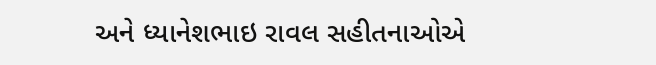અને ધ્યાનેશભાઇ રાવલ સહીતનાઓએ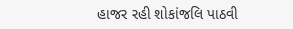હાજર રહી શોકાંજલિ પાઠવી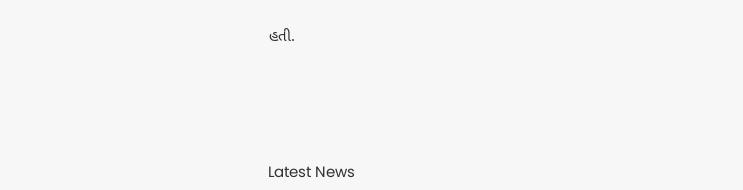હતી.






Latest News